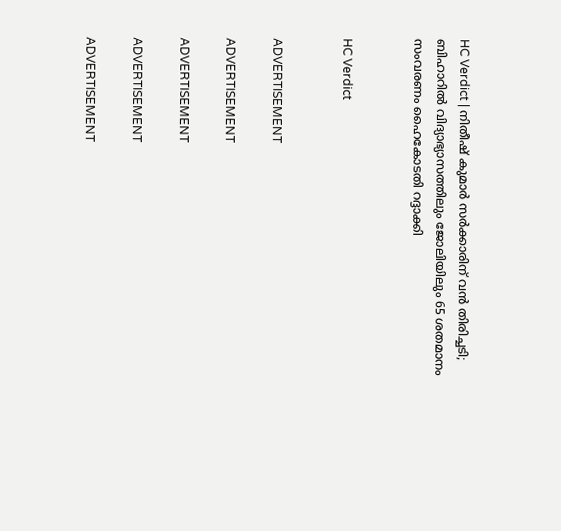HC Verdict | നിതീഷ് കുമാർ സർക്കാരിന് വൻ തിരിച്ചടി; ബിഹാറിൽ വിദ്യാഭ്യാസത്തിലും ജോലിയിലും 65 ശതമാനം സംവരണം ഹൈകോടതി റദ്ദാക്കി


HC Verdict


ADVERTISEMENT

ADVERTISEMENT

ADVERTISEMENT

ADVERTISEMENT

ADVERTISEMENT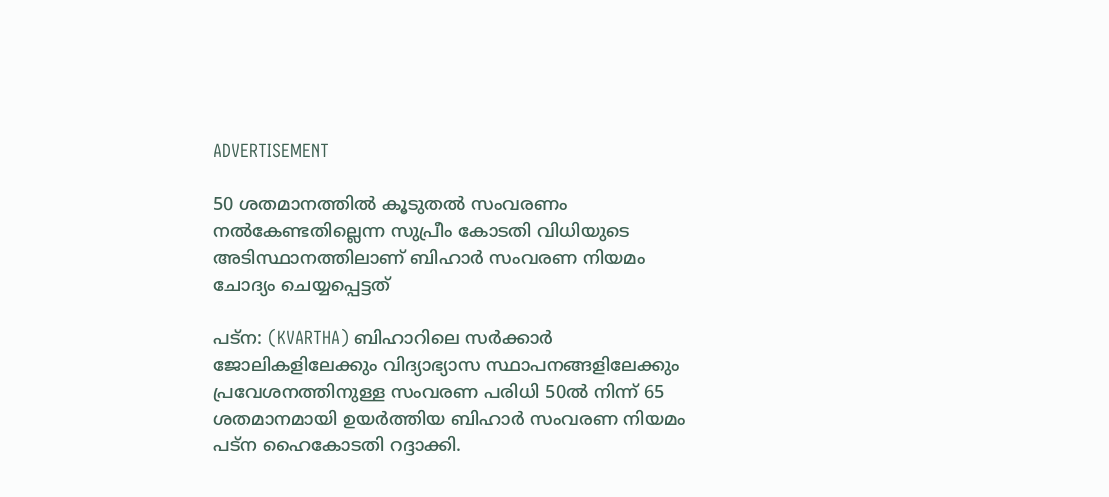ADVERTISEMENT

50 ശതമാനത്തിൽ കൂടുതൽ സംവരണം നൽകേണ്ടതില്ലെന്ന സുപ്രീം കോടതി വിധിയുടെ അടിസ്ഥാനത്തിലാണ് ബിഹാർ സംവരണ നിയമം ചോദ്യം ചെയ്യപ്പെട്ടത്

പട്‌ന: (KVARTHA) ബിഹാറിലെ സർക്കാർ ജോലികളിലേക്കും വിദ്യാഭ്യാസ സ്ഥാപനങ്ങളിലേക്കും പ്രവേശനത്തിനുള്ള സംവരണ പരിധി 50ൽ നിന്ന് 65 ശതമാനമായി ഉയർത്തിയ ബിഹാർ സംവരണ നിയമം പട്‌ന ഹൈകോടതി റദ്ദാക്കി.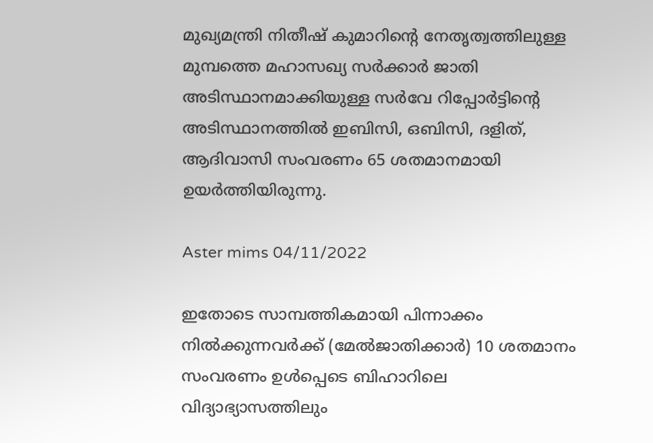മുഖ്യമന്ത്രി നിതീഷ് കുമാറിൻ്റെ നേതൃത്വത്തിലുള്ള മുമ്പത്തെ മഹാസഖ്യ സർക്കാർ ജാതി അടിസ്ഥാനമാക്കിയുള്ള സർവേ റിപ്പോർട്ടിൻ്റെ അടിസ്ഥാനത്തിൽ ഇബിസി, ഒബിസി, ദളിത്, ആദിവാസി സംവരണം 65 ശതമാനമായി ഉയർത്തിയിരുന്നു.

Aster mims 04/11/2022

ഇതോടെ സാമ്പത്തികമായി പിന്നാക്കം നിൽക്കുന്നവർക്ക് (മേൽജാതിക്കാർ) 10 ശതമാനം സംവരണം ഉൾപ്പെടെ ബിഹാറിലെ വിദ്യാഭ്യാസത്തിലും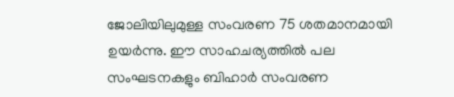ജോലിയിലുമുള്ള സംവരണ 75 ശതമാനമായി ഉയർന്നു. ഈ സാഹചര്യത്തിൽ പല സംഘടനകളും ബിഹാർ സംവരണ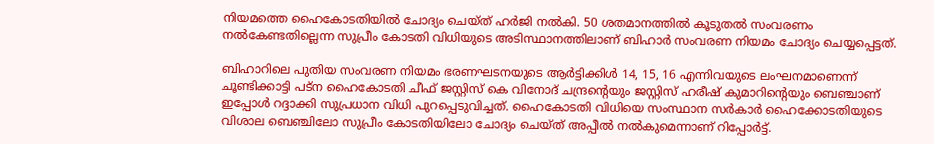നിയമത്തെ ഹൈകോടതിയിൽ ചോദ്യം ചെയ്ത് ഹർജി നൽകി. 50 ശതമാനത്തിൽ കൂടുതൽ സംവരണം നൽകേണ്ടതില്ലെന്ന സുപ്രീം കോടതി വിധിയുടെ അടിസ്ഥാനത്തിലാണ് ബിഹാർ സംവരണ നിയമം ചോദ്യം ചെയ്യപ്പെട്ടത്.

ബിഹാറിലെ പുതിയ സംവരണ നിയമം ഭരണഘടനയുടെ ആർട്ടിക്കിൾ 14, 15, 16 എന്നിവയുടെ ലംഘനമാണെന്ന് ചൂണ്ടിക്കാട്ടി പട്‌ന ഹൈകോടതി ചീഫ് ജസ്റ്റിസ് കെ വിനോദ് ചന്ദ്രൻ്റെയും ജസ്റ്റിസ് ഹരീഷ് കുമാറിൻ്റെയും ബെഞ്ചാണ് ഇപ്പോൾ റദ്ദാക്കി സുപ്രധാന വിധി പുറപ്പെടുവിച്ചത്. ഹൈകോടതി വിധിയെ സംസ്ഥാന സർകാർ ഹൈക്കോടതിയുടെ വിശാല ബെഞ്ചിലോ സുപ്രീം കോടതിയിലോ ചോദ്യം ചെയ്ത് അപ്പീൽ നൽകുമെന്നാണ് റിപ്പോർട്ട്.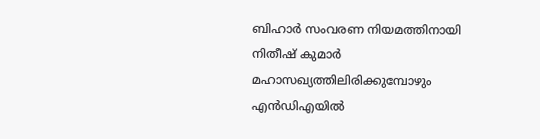ബിഹാർ സംവരണ നിയമത്തിനായി നിതീഷ് കുമാർ മഹാസഖ്യത്തിലിരിക്കുമ്പോഴും എൻഡിഎയിൽ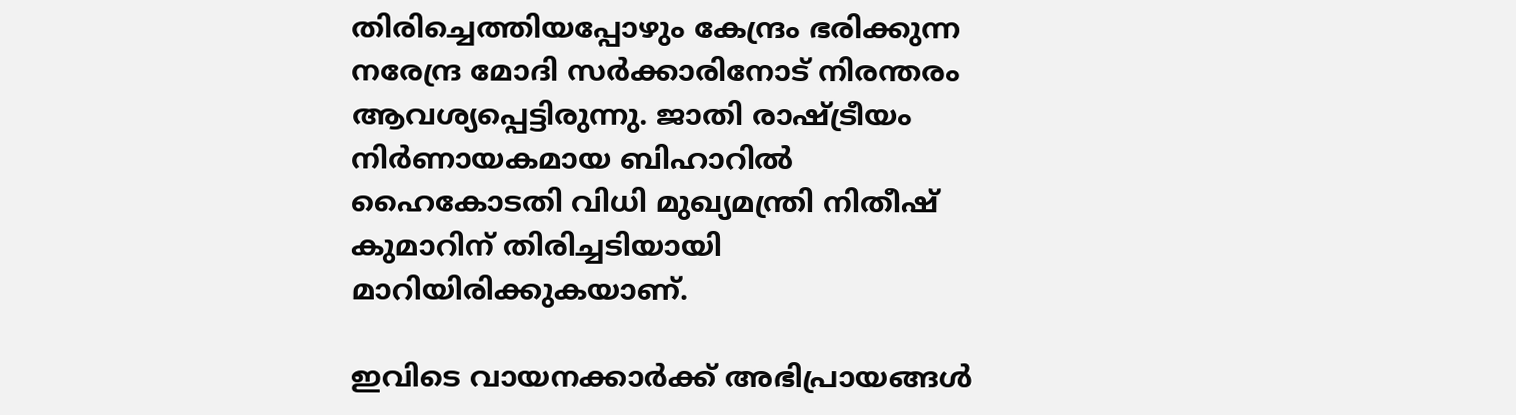തിരിച്ചെത്തിയപ്പോഴും കേന്ദ്രം ഭരിക്കുന്ന നരേന്ദ്ര മോദി സർക്കാരിനോട് നിരന്തരം ആവശ്യപ്പെട്ടിരുന്നു. ജാതി രാഷ്ട്രീയം നിർണായകമായ ബിഹാറിൽ ഹൈകോടതി വിധി മുഖ്യമന്ത്രി നിതീഷ് കുമാറിന് തിരിച്ചടിയായി മാറിയിരിക്കുകയാണ്.

ഇവിടെ വായനക്കാർക്ക് അഭിപ്രായങ്ങൾ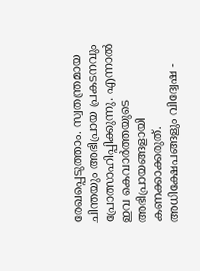രേഖപ്പെടുത്താം. സ്വതന്ത്രമായ ചിന്തയും അഭിപ്രായ പ്രകടനവും പ്രോത്സാഹിപ്പിക്കുന്നു. എന്നാൽ ഇവ കെവാർത്തയുടെ അഭിപ്രായങ്ങളായി കണക്കാക്കരുത്. അധിക്ഷേപങ്ങളും വിദ്വേഷ -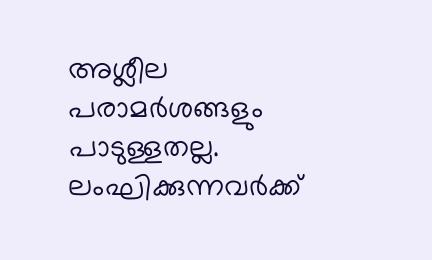അശ്ലീല പരാമർശങ്ങളും പാടുള്ളതല്ല. ലംഘിക്കുന്നവർക്ക്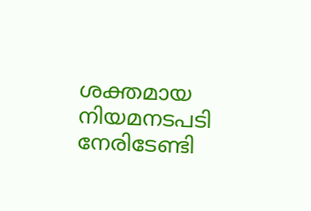ശക്തമായ നിയമനടപടി നേരിടേണ്ടി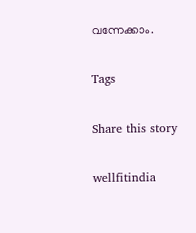വന്നേക്കാം.

Tags

Share this story

wellfitindia